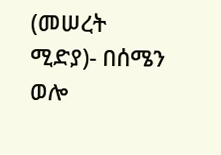(መሠረት ሚድያ)- በሰሜን ወሎ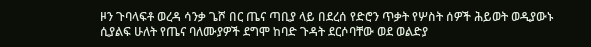ዞን ጉባላፍቶ ወረዳ ሳንቃ ጌሾ በር ጤና ጣቢያ ላይ በደረሰ የድሮን ጥቃት የሦስት ሰዎች ሕይወት ወዲያውኑ ሲያልፍ ሁለት የጤና ባለሙያዎች ደግሞ ከባድ ጉዳት ደርሶባቸው ወደ ወልድያ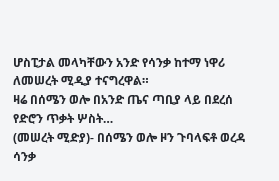ሆስፒታል መላካቸውን አንድ የሳንቃ ከተማ ነዋሪ ለመሠረት ሚዲያ ተናግረዋል።
ዛሬ በሰሜን ወሎ በአንድ ጤና ጣቢያ ላይ በደረሰ የድሮን ጥቃት ሦስት…
(መሠረት ሚድያ)- በሰሜን ወሎ ዞን ጉባላፍቶ ወረዳ ሳንቃ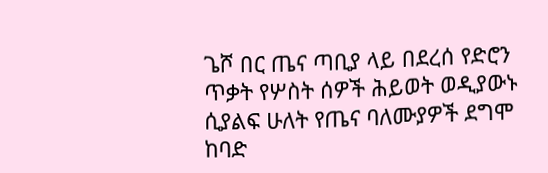ጌሾ በር ጤና ጣቢያ ላይ በደረሰ የድሮን ጥቃት የሦስት ሰዎች ሕይወት ወዲያውኑ ሲያልፍ ሁለት የጤና ባለሙያዎች ደግሞ ከባድ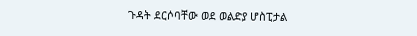ጉዳት ደርሶባቸው ወደ ወልድያ ሆስፒታል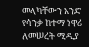መላካቸውን አንድ የሳንቃ ከተማ ነዋሪ ለመሠረት ሚዲያ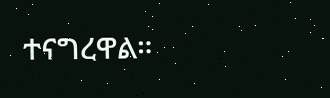ተናግረዋል።